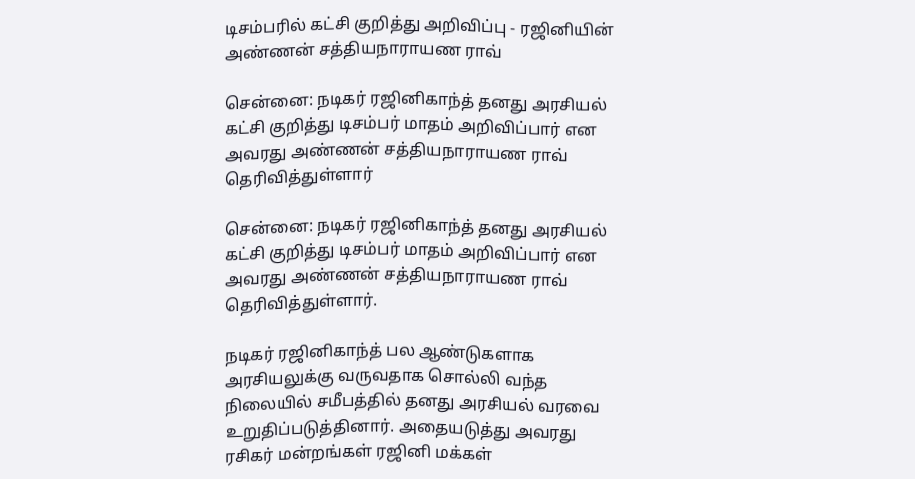டிசம்பரில் கட்சி குறித்து அறிவிப்பு - ரஜினியின் அண்ணன் சத்தியநாராயண ராவ்

சென்னை: நடிகர் ரஜினிகாந்த் தனது அரசியல் கட்சி குறித்து டிசம்பர் மாதம் அறிவிப்பார் என அவரது அண்ணன் சத்தியநாராயண ராவ் தெரிவித்துள்ளார்

சென்னை: நடிகர் ரஜினிகாந்த் தனது அரசியல் கட்சி குறித்து டிசம்பர் மாதம் அறிவிப்பார் என அவரது அண்ணன் சத்தியநாராயண ராவ் தெரிவித்துள்ளார்.

நடிகர் ரஜினிகாந்த் பல ஆண்டுகளாக அரசியலுக்கு வருவதாக சொல்லி வந்த நிலையில் சமீபத்தில் தனது அரசியல் வரவை உறுதிப்படுத்தினார். அதையடுத்து அவரது ரசிகர் மன்றங்கள் ரஜினி மக்கள்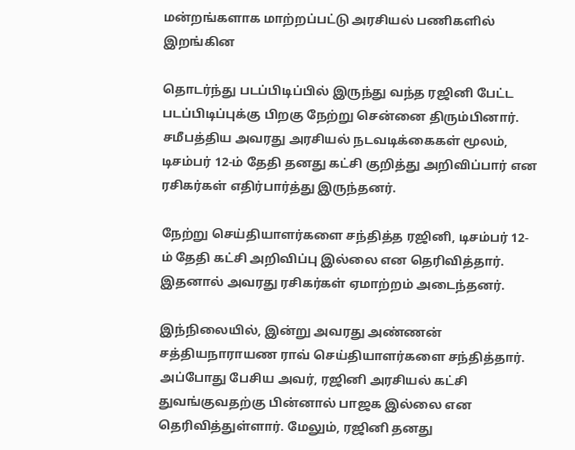மன்றங்களாக மாற்றப்பட்டு அரசியல் பணிகளில் இறங்கின

தொடர்ந்து படப்பிடிப்பில் இருந்து வந்த ரஜினி பேட்ட படப்பிடிப்புக்கு பிறகு நேற்று சென்னை திரும்பினார். சமீபத்திய அவரது அரசியல் நடவடிக்கைகள் மூலம், டிசம்பர் 12-ம் தேதி தனது கட்சி குறித்து அறிவிப்பார் என ரசிகர்கள் எதிர்பார்த்து இருந்தனர்.

நேற்று செய்தியாளர்களை சந்தித்த ரஜினி, டிசம்பர் 12-ம் தேதி கட்சி அறிவிப்பு இல்லை என தெரிவித்தார். இதனால் அவரது ரசிகர்கள் ஏமாற்றம் அடைந்தனர்.

இந்நிலையில், இன்று அவரது அண்ணன் சத்தியநாராயண ராவ் செய்தியாளர்களை சந்தித்தார். அப்போது பேசிய அவர், ரஜினி அரசியல் கட்சி துவங்குவதற்கு பின்னால் பாஜக இல்லை என தெரிவித்துள்ளார். மேலும், ரஜினி தனது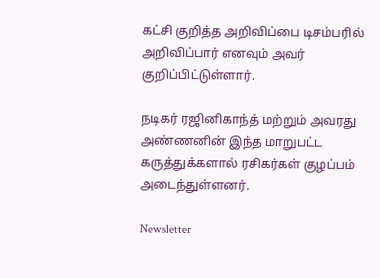கட்சி குறித்த அறிவிப்பை டிசம்பரில் அறிவிப்பார் எனவும் அவர் குறிப்பிட்டுள்ளார்.

நடிகர் ரஜினிகாந்த் மற்றும் அவரது அண்ணனின் இந்த மாறுபட்ட கருத்துக்களால் ரசிகர்கள் குழப்பம் அடைந்துள்ளனர்.

Newsletter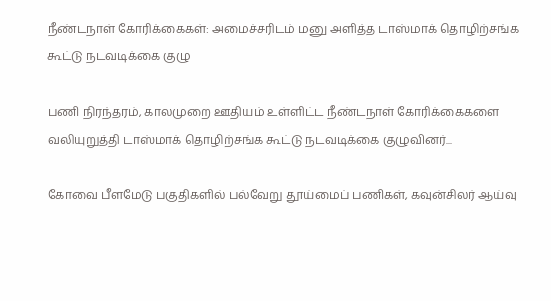நீண்டநாள் கோரிக்கைகள்: அமைச்சரிடம் மனு அளித்த டாஸ்மாக் தொழிற்சங்க கூட்டு நடவடிக்கை குழு

பணி நிரந்தரம், காலமுறை ஊதியம் உள்ளிட்ட நீண்டநாள் கோரிக்கைகளை வலியுறுத்தி டாஸ்மாக் தொழிற்சங்க கூட்டு நடவடிக்கை குழுவினர்...

கோவை பீளமேடு பகுதிகளில் பல்வேறு தூய்மைப் பணிகள், கவுன்சிலர் ஆய்வு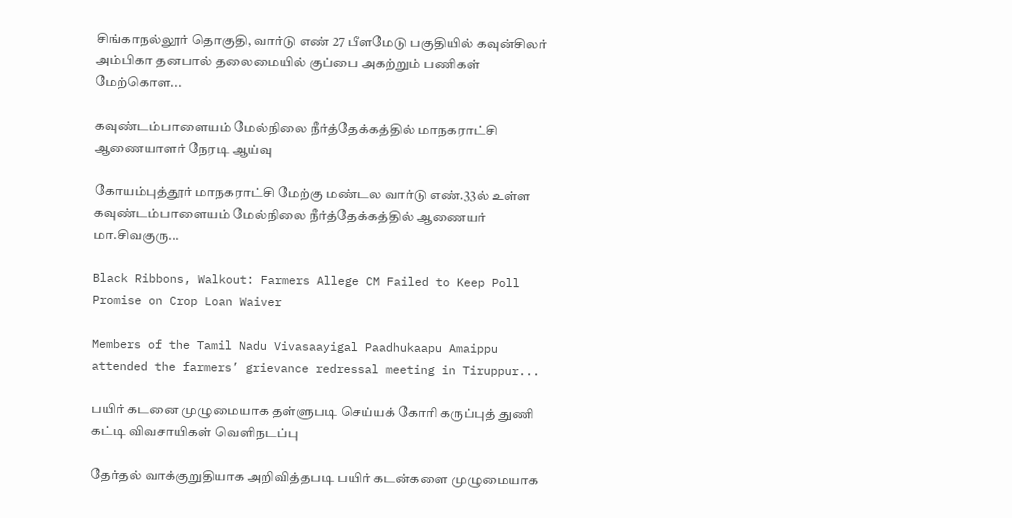சிங்காநல்லூர் தொகுதி, வார்டு எண் 27 பீளமேடு பகுதியில் கவுன்சிலர் அம்பிகா தனபால் தலைமையில் குப்பை அகற்றும் பணிகள் மேற்கொள...

கவுண்டம்பாளையம் மேல்நிலை நீர்த்தேக்கத்தில் மாநகராட்சி ஆணையாளர் நேரடி ஆய்வு

கோயம்புத்தூர் மாநகராட்சி மேற்கு மண்டல வார்டு எண்.33ல் உள்ள கவுண்டம்பாளையம் மேல்நிலை நீர்த்தேக்கத்தில் ஆணையர் மா.சிவகுரு...

Black Ribbons, Walkout: Farmers Allege CM Failed to Keep Poll Promise on Crop Loan Waiver

Members of the Tamil Nadu Vivasaayigal Paadhukaapu Amaippu attended the farmers’ grievance redressal meeting in Tiruppur...

பயிர் கடனை முழுமையாக தள்ளுபடி செய்யக் கோரி கருப்புத் துணி கட்டி விவசாயிகள் வெளிநடப்பு

தேர்தல் வாக்குறுதியாக அறிவித்தபடி பயிர் கடன்களை முழுமையாக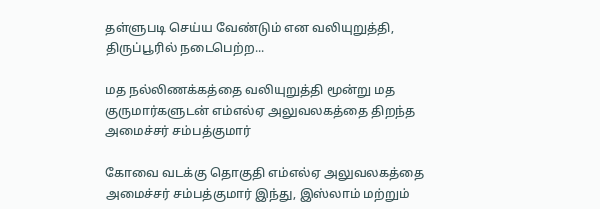தள்ளுபடி செய்ய வேண்டும் என வலியுறுத்தி, திருப்பூரில் நடைபெற்ற...

மத நல்லிணக்கத்தை வலியுறுத்தி மூன்று மத குருமார்களுடன் எம்எல்ஏ அலுவலகத்தை திறந்த அமைச்சர் சம்பத்குமார்

கோவை வடக்கு தொகுதி எம்எல்ஏ அலுவலகத்தை அமைச்சர் சம்பத்குமார் இந்து, இஸ்லாம் மற்றும்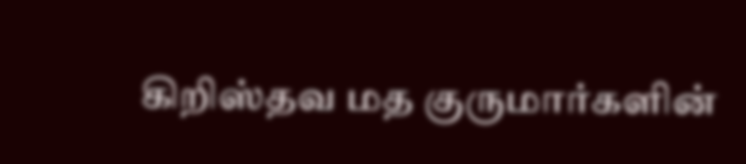கிறிஸ்தவ மத குருமார்களின்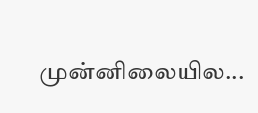முன்னிலையில...